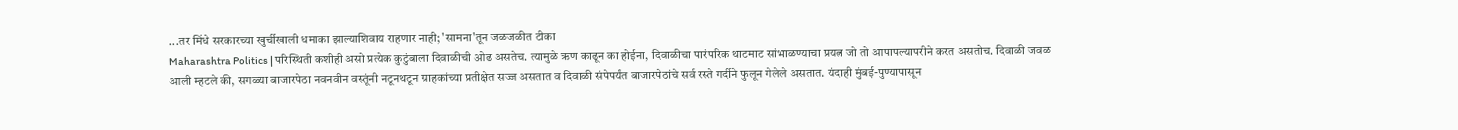...तर मिंधे सरकारच्या खुर्चीखाली धमाका झाल्याशिवाय राहणार नाही; 'सामना'तून जळजळीत टीका
Maharashtra Politics | परिस्थिती कशीही असो प्रत्येक कुटुंबाला दिवाळीची ओढ असतेच. त्यामुळे ऋण काढून का होईना, दिवाळीचा पारंपरिक थाटमाट सांभाळण्याचा प्रयत्न जो तो आपापल्यापरीने करत असतोच. दिवाळी जवळ आली म्हटले की, सगळ्या बाजारपेठा नवनवीन वस्तूंनी नटूनथटून ग्राहकांच्या प्रतीक्षेत सज्ज असतात व दिवाळी संपेपर्यंत बाजारपेठांचे सर्व रस्ते गर्दीने फुलून गेलेले असतात. यंदाही मुंबई-पुण्यापासून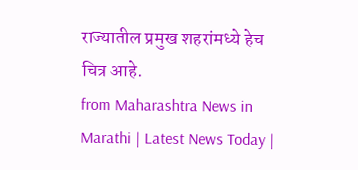राज्यातील प्रमुख शहरांमध्ये हेच चित्र आहे.
from Maharashtra News in Marathi | Latest News Today |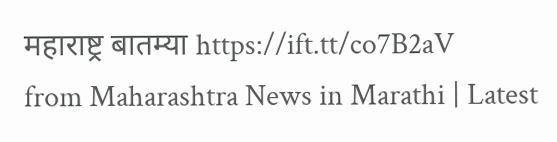महाराष्ट्र बातम्या https://ift.tt/co7B2aV
from Maharashtra News in Marathi | Latest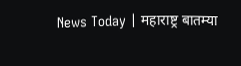News Today | महाराष्ट्र बातम्या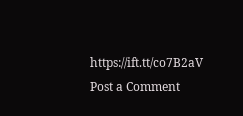https://ift.tt/co7B2aV
Post a Comment